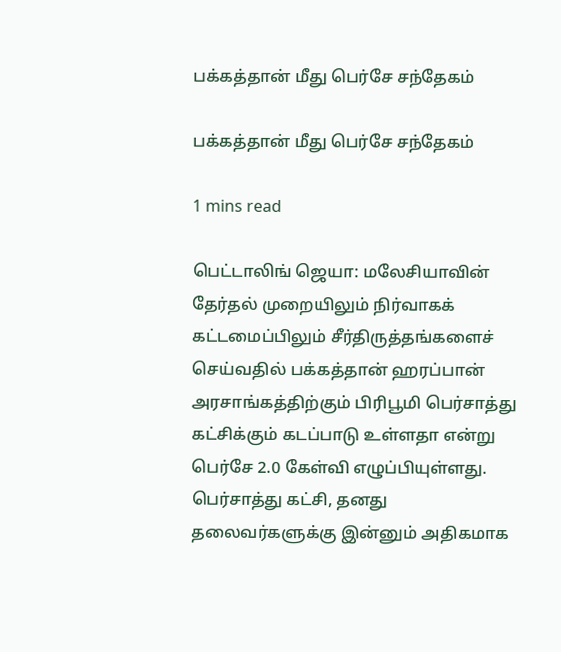பக்கத்தான் மீது பெர்சே சந்தேகம்

பக்கத்தான் மீது பெர்சே சந்தேகம்

1 mins read

பெட்டாலிங் ஜெயா: மலேசியாவின் தேர்தல் முறையிலும் நிர்வாகக் கட்டமைப்பிலும் சீர்திருத்தங்களைச் செய்வதில் பக்கத்தான் ஹரப்பான் அரசாங்கத்திற்கும் பிரிபூமி பெர்சாத்து கட்சிக்கும் கடப்பாடு உள்ளதா என்று பெர்சே 2.0 கேள்வி எழுப்பியுள்ளது. பெர்சாத்து கட்சி, தனது தலைவர்களுக்கு இன்னும் அதிகமாக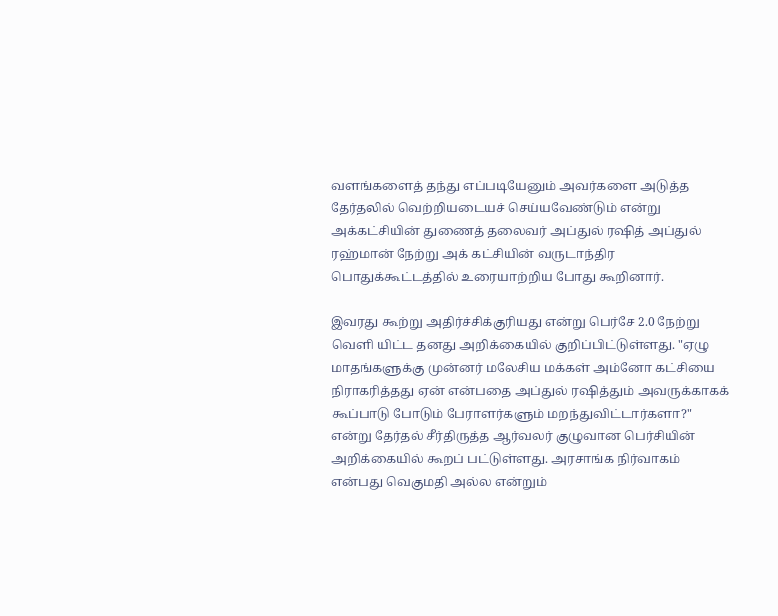வளங்களைத் தந்து எப்படியேனும் அவர்களை அடுத்த தேர்தலில் வெற்றியடையச் செய்யவேண்டும் என்று அக்கட்சியின் துணைத் தலைவர் அப்துல் ர‌ஷித் அப்துல் ரஹ்மான் நேற்று அக் கட்சியின் வருடாந்திர பொதுக்கூட்டத்தில் உரையாற்றிய போது கூறினார்.

இவரது கூற்று அதிர்ச்சிக்குரியது என்று பெர்சே 2.0 நேற்று வெளி யிட்ட தனது அறிக்கையில் குறிப்பிட்டுள்ளது. "ஏழு மாதங்களுக்கு முன்னர் மலேசிய மக்கள் அம்னோ கட்சியை நிராகரித்தது ஏன் என்பதை அப்துல் ர‌ஷித்தும் அவருக்காகக் கூப்பாடு போடும் பேராளர்களும் மறந்துவிட்டார்களா?" என்று தேர்தல் சீர்திருத்த ஆர்வலர் குழுவான பெர்சியின் அறிக்கையில் கூறப் பட்டுள்ளது. அரசாங்க நிர்வாகம் என்பது வெகுமதி அல்ல என்றும்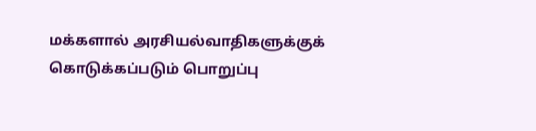மக்களால் அரசியல்வாதிகளுக்குக் கொடுக்கப்படும் பொறுப்பு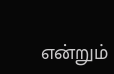என்றும்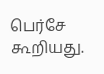பெர்சே கூறியது.